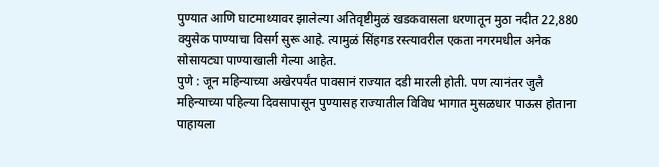पुण्यात आणि घाटमाथ्यावर झालेल्या अतिवृष्टीमुळं खडकवासला धरणातून मुठा नदीत 22,880 क्युसेक पाण्याचा विसर्ग सुरू आहे. त्यामुळं सिंहगड रस्त्यावरील एकता नगरमधील अनेक सोसायट्या पाण्याखाली गेल्या आहेत.
पुणे : जून महिन्याच्या अखेरपर्यंत पावसानं राज्यात दडी मारली होती. पण त्यानंतर जुलै महिन्याच्या पहिल्या दिवसापासून पुण्यासह राज्यातील विविध भागात मुसळधार पाऊस होताना पाहायला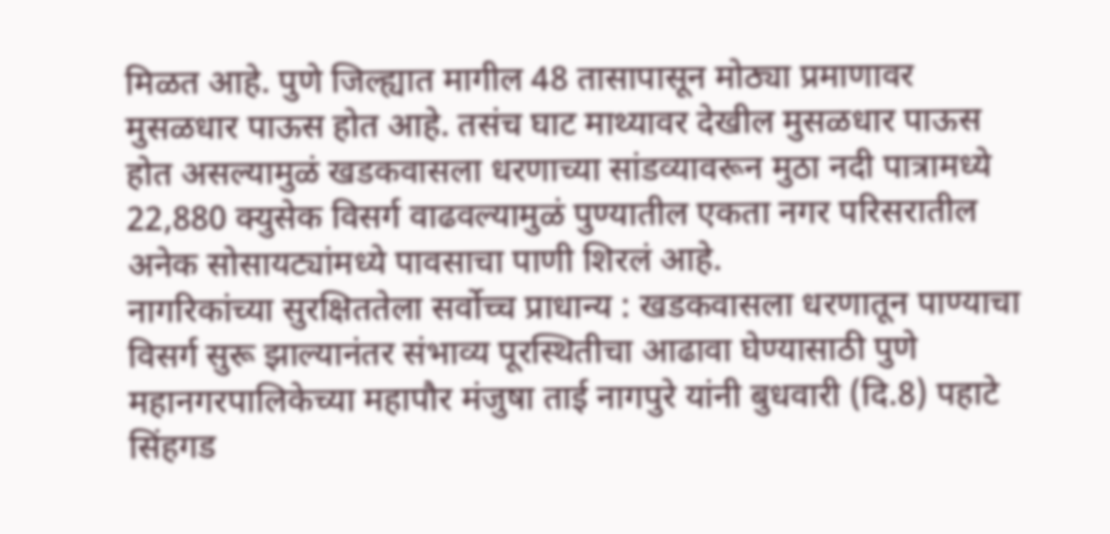मिळत आहे. पुणे जिल्ह्यात मागील 48 तासापासून मोठ्या प्रमाणावर मुसळधार पाऊस होत आहे. तसंच घाट माथ्यावर देखील मुसळधार पाऊस होत असल्यामुळं खडकवासला धरणाच्या सांडव्यावरून मुठा नदी पात्रामध्ये 22,880 क्युसेक विसर्ग वाढवल्यामुळं पुण्यातील एकता नगर परिसरातील अनेक सोसायट्यांमध्ये पावसाचा पाणी शिरलं आहे.
नागरिकांच्या सुरक्षिततेला सर्वोच्च प्राधान्य : खडकवासला धरणातून पाण्याचा विसर्ग सुरू झाल्यानंतर संभाव्य पूरस्थितीचा आढावा घेण्यासाठी पुणे महानगरपालिकेच्या महापौर मंजुषा ताई नागपुरे यांनी बुधवारी (दि.8) पहाटे सिंहगड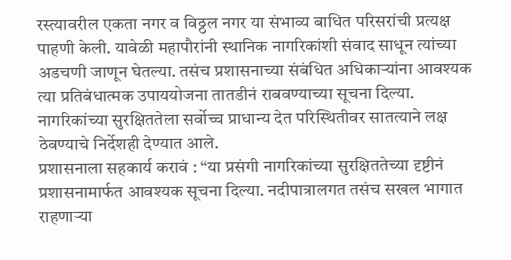रस्त्यावरील एकता नगर व विठ्ठल नगर या संभाव्य बाधित परिसरांची प्रत्यक्ष पाहणी केली. यावेळी महापौरांनी स्थानिक नागरिकांशी संवाद साधून त्यांच्या अडचणी जाणून घेतल्या. तसंच प्रशासनाच्या संबंधित अधिकाऱ्यांना आवश्यक त्या प्रतिबंधात्मक उपाययोजना तातडीनं राबवण्याच्या सूचना दिल्या. नागरिकांच्या सुरक्षिततेला सर्वोच्च प्राधान्य देत परिस्थितीवर सातत्याने लक्ष ठेवण्याचे निर्देशही देण्यात आले.
प्रशासनाला सहकार्य करावं : “या प्रसंगी नागरिकांच्या सुरक्षिततेच्या दृष्टीनं प्रशासनामार्फत आवश्यक सूचना दिल्या. नदीपात्रालगत तसंच सखल भागात राहणाऱ्या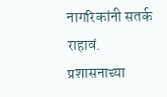नागरिकांनी सतर्क राहावं. प्रशासनाच्या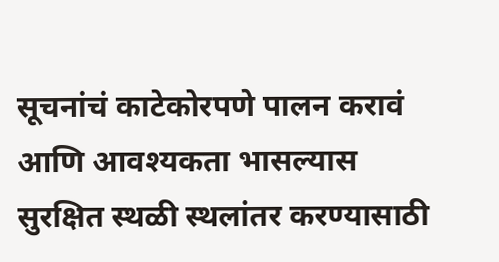सूचनांचं काटेकोरपणे पालन करावं आणि आवश्यकता भासल्यास सुरक्षित स्थळी स्थलांतर करण्यासाठी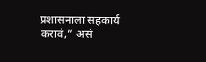प्रशासनाला सहकार्य करावं,” असं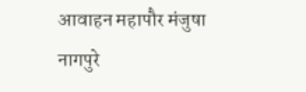आवाहन महापौर मंजुषा नागपुरे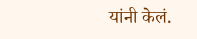यांनी केलं.